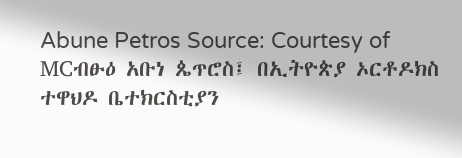Abune Petros Source: Courtesy of MCብፁዕ አቡነ ጴጥሮስ፤ በኢትዮጵያ ኦርቶዶክስ ተዋህዶ ቤተክርስቲያን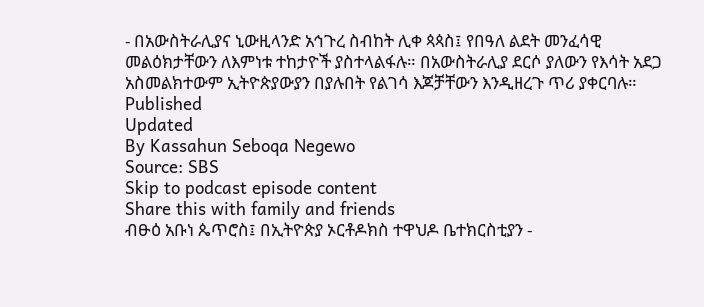- በአውስትራሊያና ኒውዚላንድ አኅጉረ ስብከት ሊቀ ጳጳስ፤ የበዓለ ልደት መንፈሳዊ መልዕክታቸውን ለእምነቱ ተከታዮች ያስተላልፋሉ። በአውስትራሊያ ደርሶ ያለውን የእሳት አደጋ አስመልክተውም ኢትዮጵያውያን በያሉበት የልገሳ እጆቻቸውን እንዲዘረጉ ጥሪ ያቀርባሉ።
Published
Updated
By Kassahun Seboqa Negewo
Source: SBS
Skip to podcast episode content
Share this with family and friends
ብፁዕ አቡነ ጴጥሮስ፤ በኢትዮጵያ ኦርቶዶክስ ተዋህዶ ቤተክርስቲያን -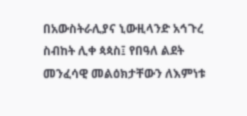በአውስትራሊያና ኒውዚላንድ አኅጉረ ስብከት ሊቀ ጳጳስ፤ የበዓለ ልደት መንፈሳዊ መልዕክታቸውን ለእምነቱ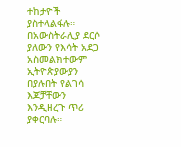ተከታዮች ያስተላልፋሉ። በአውስትራሊያ ደርሶ ያለውን የእሳት አደጋ አስመልክተውም ኢትዮጵያውያን በያሉበት የልገሳ እጆቻቸውን እንዲዘረጉ ጥሪ ያቀርባሉ።